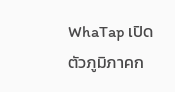WhaTap เปิดตัวภูมิภาคก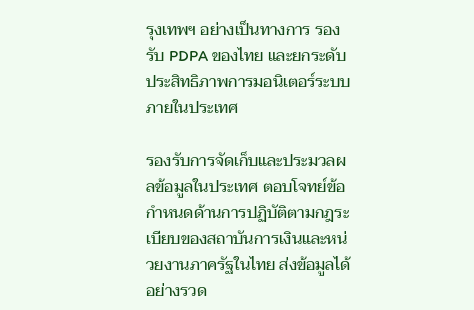รุงเทพฯ อย่างเป็นทางการ รองรับ PDPA ของไทย และยกระดับประสิทธิภาพการมอนิเตอร์ระบบภายในประเทศ

รองรับการจัดเก็บและประมวลผลข้อมูลในประเทศ ตอบโจทย์ข้อกำหนดด้านการปฏิบัติตามกฎระเบียบของสถาบันการเงินและหน่วยงานภาครัฐในไทย ส่งข้อมูลได้อย่างรวด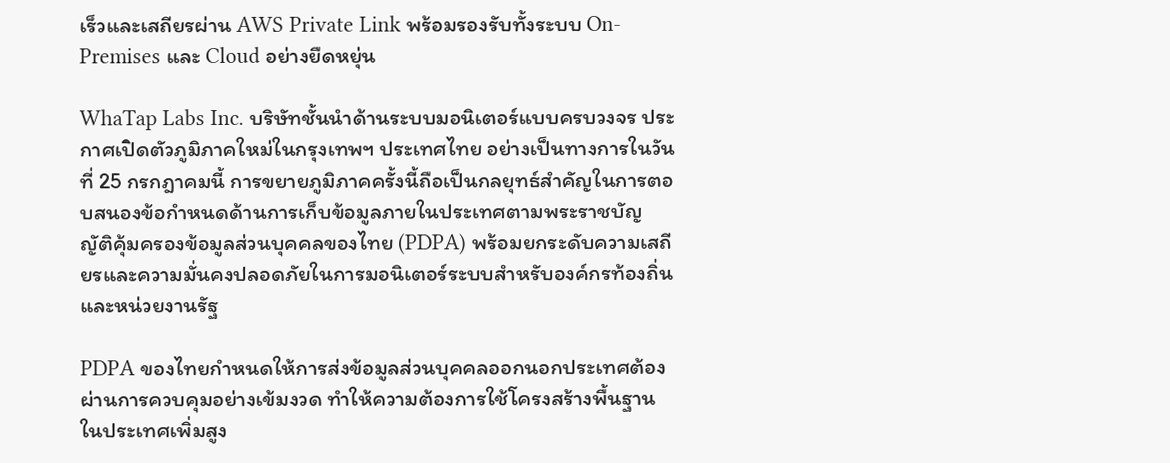เร็วและเสถียรผ่าน AWS Private Link พร้อมรองรับทั้งระบบ On-Premises และ Cloud อย่างยืดหยุ่น

WhaTap Labs Inc. บริษัทชั้นนำด้านระบบมอนิเตอร์แบบครบวงจร ประกาศเปิดตัวภูมิภาคใหม่ในกรุงเทพฯ ประเทศไทย อย่างเป็นทางการในวันที่ 25 กรกฎาคมนี้ การขยายภูมิภาคครั้งนี้ถือเป็นกลยุทธ์สำคัญในการตอบสนองข้อกำหนดด้านการเก็บข้อมูลภายในประเทศตามพระราชบัญญัติคุ้มครองข้อมูลส่วนบุคคลของไทย (PDPA) พร้อมยกระดับความเสถียรและความมั่นคงปลอดภัยในการมอนิเตอร์ระบบสำหรับองค์กรท้องถิ่นและหน่วยงานรัฐ

PDPA ของไทยกำหนดให้การส่งข้อมูลส่วนบุคคลออกนอกประเทศต้องผ่านการควบคุมอย่างเข้มงวด ทำให้ความต้องการใช้โครงสร้างพื้นฐานในประเทศเพิ่มสูง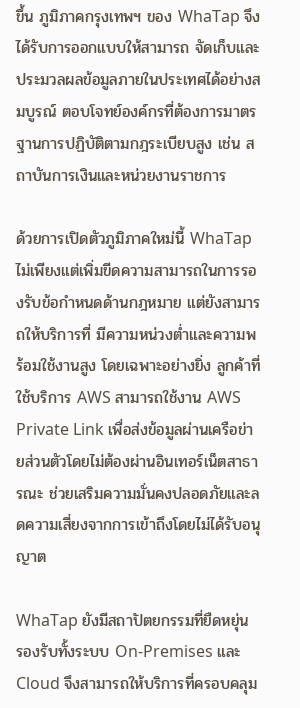ขึ้น ภูมิภาคกรุงเทพฯ ของ WhaTap จึงได้รับการออกแบบให้สามารถ จัดเก็บและประมวลผลข้อมูลภายในประเทศได้อย่างสมบูรณ์ ตอบโจทย์องค์กรที่ต้องการมาตรฐานการปฏิบัติตามกฎระเบียบสูง เช่น สถาบันการเงินและหน่วยงานราชการ

ด้วยการเปิดตัวภูมิภาคใหม่นี้ WhaTap ไม่เพียงแต่เพิ่มขีดความสามารถในการรองรับข้อกำหนดด้านกฎหมาย แต่ยังสามารถให้บริการที่ มีความหน่วงต่ำและความพร้อมใช้งานสูง โดยเฉพาะอย่างยิ่ง ลูกค้าที่ใช้บริการ AWS สามารถใช้งาน AWS Private Link เพื่อส่งข้อมูลผ่านเครือข่ายส่วนตัวโดยไม่ต้องผ่านอินเทอร์เน็ตสาธารณะ ช่วยเสริมความมั่นคงปลอดภัยและลดความเสี่ยงจากการเข้าถึงโดยไม่ได้รับอนุญาต

WhaTap ยังมีสถาปัตยกรรมที่ยืดหยุ่น รองรับทั้งระบบ On-Premises และ Cloud จึงสามารถให้บริการที่ครอบคลุม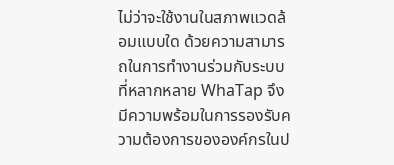ไม่ว่าจะใช้งานในสภาพแวดล้อมแบบใด ด้วยความสามารถในการทำงานร่วมกับระบบที่หลากหลาย WhaTap จึงมีความพร้อมในการรองรับความต้องการขององค์กรในป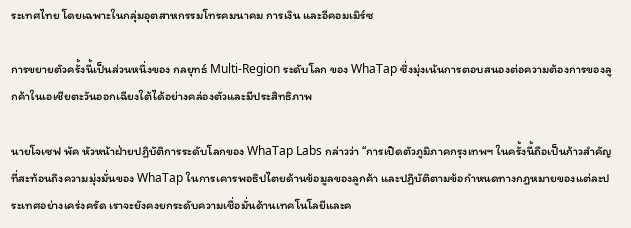ระเทศไทย โดยเฉพาะในกลุ่มอุตสาหกรรมโทรคมนาคม การเงิน และอีคอมเมิร์ซ

การขยายตัวครั้งนี้เป็นส่วนหนึ่งของ กลยุทธ์ Multi-Region ระดับโลก ของ WhaTap ซึ่งมุ่งเน้นการตอบสนองต่อความต้องการของลูกค้าในเอเชียตะวันออกเฉียงใต้ได้อย่างคล่องตัวและมีประสิทธิภาพ

นายโจเซฟ พัค หัวหน้าฝ่ายปฏิบัติการระดับโลกของ WhaTap Labs กล่าวว่า “การเปิดตัวภูมิภาคกรุงเทพฯ ในครั้งนี้ถือเป็นก้าวสำคัญที่สะท้อนถึงความมุ่งมั่นของ WhaTap ในการเคารพอธิปไตยด้านข้อมูลของลูกค้า และปฏิบัติตามข้อกำหนดทางกฎหมายของแต่ละประเทศอย่างเคร่งครัด เราจะยังคงยกระดับความเชื่อมั่นด้านเทคโนโลยีและค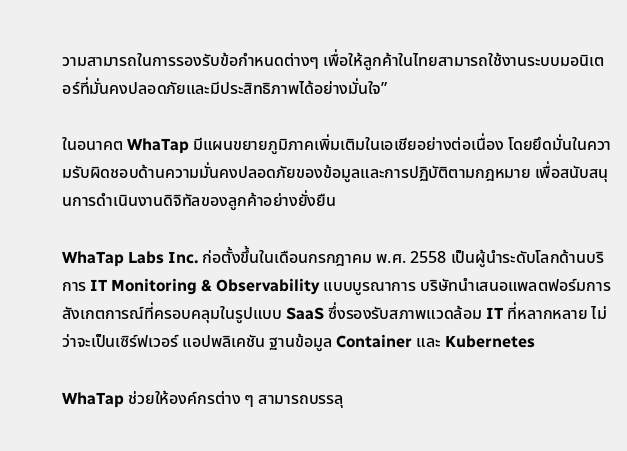วามสามารถในการรองรับข้อกำหนดต่างๆ เพื่อให้ลูกค้าในไทยสามารถใช้งานระบบมอนิเตอร์ที่มั่นคงปลอดภัยและมีประสิทธิภาพได้อย่างมั่นใจ”

ในอนาคต WhaTap มีแผนขยายภูมิภาคเพิ่มเติมในเอเชียอย่างต่อเนื่อง โดยยึดมั่นในความรับผิดชอบด้านความมั่นคงปลอดภัยของข้อมูลและการปฏิบัติตามกฎหมาย เพื่อสนับสนุนการดำเนินงานดิจิทัลของลูกค้าอย่างยั่งยืน

WhaTap Labs Inc. ก่อตั้งขึ้นในเดือนกรกฎาคม พ.ศ. 2558 เป็นผู้นำระดับโลกด้านบริการ IT Monitoring & Observability แบบบูรณาการ บริษัทนำเสนอแพลตฟอร์มการสังเกตการณ์ที่ครอบคลุมในรูปแบบ SaaS ซึ่งรองรับสภาพแวดล้อม IT ที่หลากหลาย ไม่ว่าจะเป็นเซิร์ฟเวอร์ แอปพลิเคชัน ฐานข้อมูล Container และ Kubernetes

WhaTap ช่วยให้องค์กรต่าง ๆ สามารถบรรลุ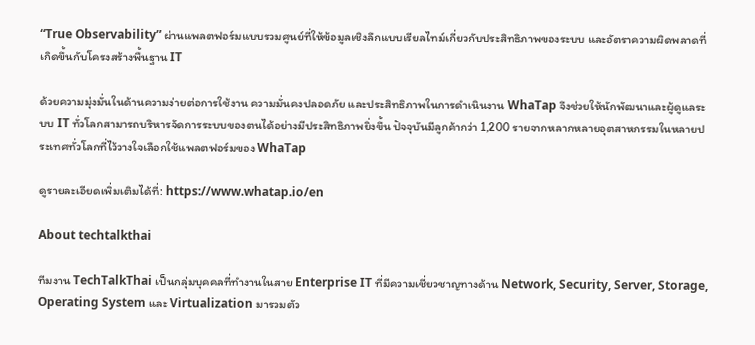“True Observability” ผ่านแพลตฟอร์มแบบรวมศูนย์ที่ให้ข้อมูลเชิงลึกแบบเรียลไทม์เกี่ยวกับประสิทธิภาพของระบบ และอัตราความผิดพลาดที่เกิดขึ้นกับโครงสร้างพื้นฐาน IT

ด้วยความมุ่งมั่นในด้านความง่ายต่อการใช้งาน ความมั่นคงปลอดภัย และประสิทธิภาพในการดำเนินงาน WhaTap จึงช่วยให้นักพัฒนาและผู้ดูแลระบบ IT ทั่วโลกสามารถบริหารจัดการระบบของตนได้อย่างมีประสิทธิภาพยิ่งขึ้น ปัจจุบันมีลูกค้ากว่า 1,200 รายจากหลากหลายอุตสาหกรรมในหลายประเทศทั่วโลกที่ไว้วางใจเลือกใช้แพลตฟอร์มของ WhaTap

ดูรายละเอียดเพิ่มเติมได้ที่: https://www.whatap.io/en

About techtalkthai

ทีมงาน TechTalkThai เป็นกลุ่มบุคคลที่ทำงานในสาย Enterprise IT ที่มีความเชี่ยวชาญทางด้าน Network, Security, Server, Storage, Operating System และ Virtualization มารวมตัว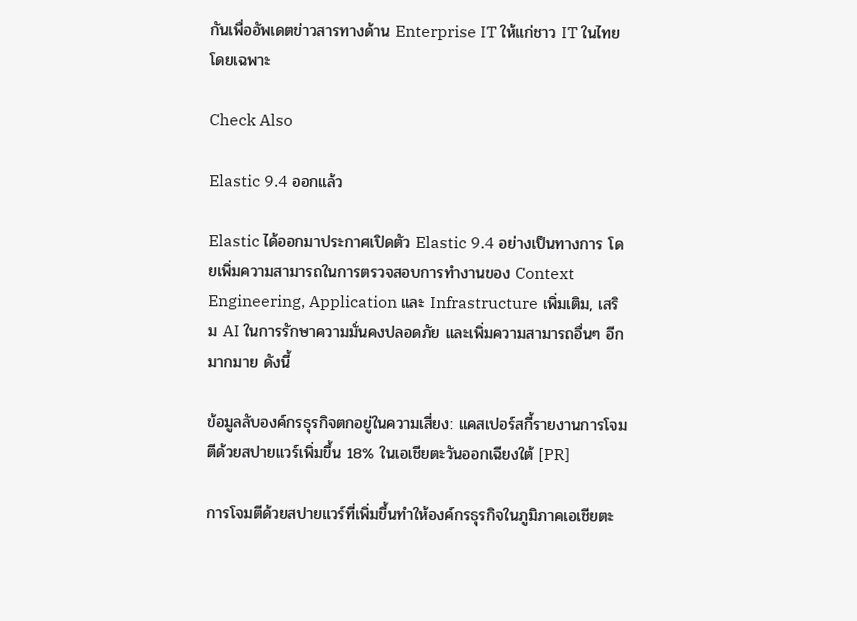กันเพื่ออัพเดตข่าวสารทางด้าน Enterprise IT ให้แก่ชาว IT ในไทยโดยเฉพาะ

Check Also

Elastic 9.4 ออกแล้ว

Elastic ได้ออกมาประกาศเปิดตัว Elastic 9.4 อย่างเป็นทางการ โดยเพิ่มความสามารถในการตรวจสอบการทำงานของ Context Engineering, Application และ Infrastructure เพิ่มเติม, เสริม AI ในการรักษาความมั่นคงปลอดภัย และเพิ่มความสามารถอื่นๆ อีกมากมาย ดังนี้

ข้อมูลลับองค์กรธุรกิจตกอยู่ในความเสี่ยง: แคสเปอร์สกี้รายงานการโจมตีด้วยสปายแวร์เพิ่มขึ้น 18% ในเอเชียตะวันออกเฉียงใต้ [PR]

การโจมตีด้วยสปายแวร์ที่เพิ่มขึ้นทำให้องค์กรธุรกิจในภูมิภาคเอเชียตะ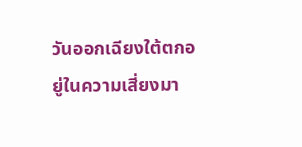วันออกเฉียงใต้ตกอยู่ในความเสี่ยงมา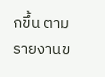กขึ้น ตามรายงานข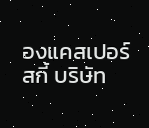องแคสเปอร์สกี้ บริษัท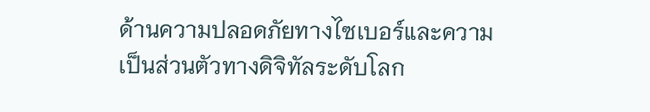ด้านความปลอดภัยทางไซเบอร์และความเป็นส่วนตัวทางดิจิทัลระดับโลก